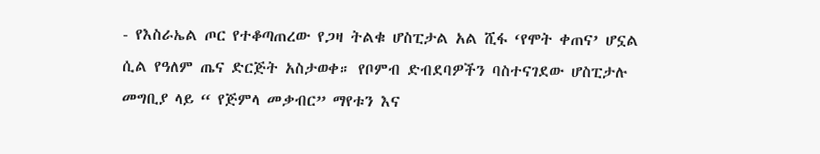- የእስራኤል ጦር የተቆጣጠረው የጋዛ ትልቁ ሆስፒታል አል ሺፋ ‘የሞት ቀጠና’ ሆኗል ሲል የዓለም ጤና ድርጅት አስታወቀ። የቦምብ ድብደባዎችን ባስተናገደው ሆስፒታሉ መግቢያ ላይ “ የጅምላ መቃብር” ማየቱን እና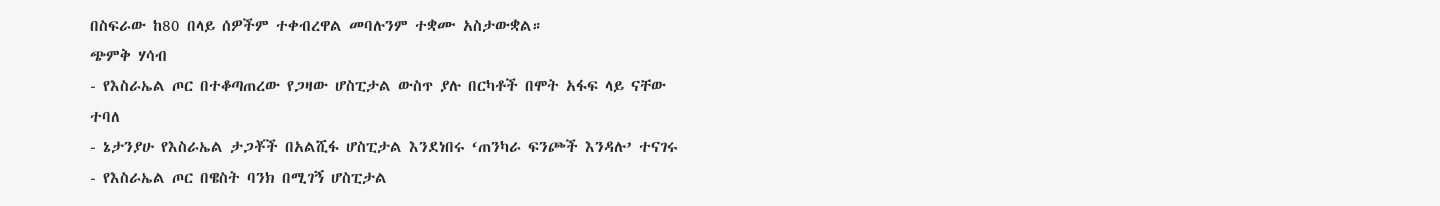በስፍራው ከ80 በላይ ሰዎችም ተቀብረዋል መባሉንም ተቋሙ አስታውቋል።
ጭምቅ ሃሳብ
- የእስራኤል ጦር በተቆጣጠረው የጋዛው ሆስፒታል ውስጥ ያሉ በርካቶች በሞት አፋፍ ላይ ናቸው ተባለ
- ኔታንያሁ የእስራኤል ታጋቾች በአልሺፋ ሆስፒታል እንደነበሩ ‘ጠንካራ ፍንጮች እንዳሉ’ ተናገሩ
- የእስራኤል ጦር በዌስት ባንክ በሚገኝ ሆስፒታል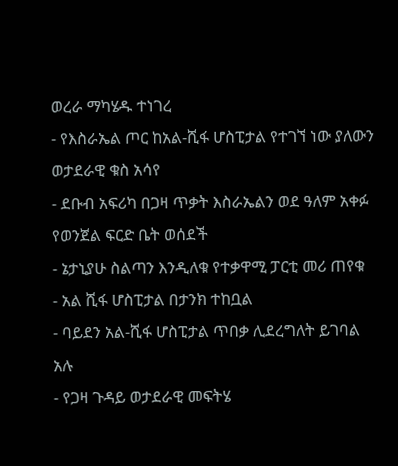ወረራ ማካሄዱ ተነገረ
- የእስራኤል ጦር ከአል-ሺፋ ሆስፒታል የተገኘ ነው ያለውን ወታደራዊ ቁስ አሳየ
- ደቡብ አፍሪካ በጋዛ ጥቃት እስራኤልን ወደ ዓለም አቀፉ የወንጀል ፍርድ ቤት ወሰደች
- ኔታኒያሁ ስልጣን እንዲለቁ የተቃዋሚ ፓርቲ መሪ ጠየቁ
- አል ሺፋ ሆስፒታል በታንክ ተከቧል
- ባይደን አል-ሺፋ ሆስፒታል ጥበቃ ሊደረግለት ይገባል አሉ
- የጋዛ ጉዳይ ወታደራዊ መፍትሄ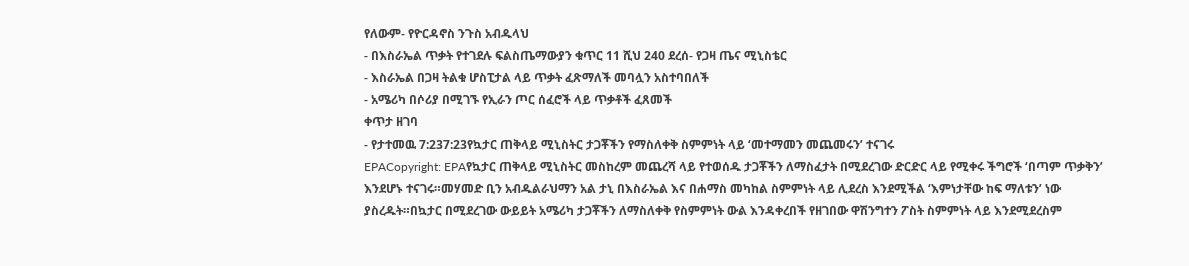የለውም- የዮርዳኖስ ንጉስ አብዱላህ
- በእስራኤል ጥቃት የተገደሉ ፍልስጤማውያን ቁጥር 11 ሺህ 240 ደረሰ- የጋዛ ጤና ሚኒስቴር
- እስራኤል በጋዛ ትልቁ ሆስፒታል ላይ ጥቃት ፈጽማለች መባሏን አስተባበለች
- አሜሪካ በሶሪያ በሚገኙ የኢራን ጦር ሰፈሮች ላይ ጥቃቶች ፈጸመች
ቀጥታ ዘገባ
- የታተመዉ 7:237:23የኳታር ጠቅላይ ሚኒስትር ታጋቾችን የማስለቀቅ ስምምነት ላይ ‘መተማመን መጨመሩን’ ተናገሩ
EPACopyright: EPAየኳታር ጠቅላይ ሚኒስትር መስከረም መጨረሻ ላይ የተወሰዱ ታጋቾችን ለማስፈታት በሚደረገው ድርድር ላይ የሚቀሩ ችግሮች ‘በጣም ጥቃቅን’ እንደሆኑ ተናገሩ።መሃመድ ቢን አብዱልራህማን አል ታኒ በእስራኤል እና በሐማስ መካከል ስምምነት ላይ ሊደረስ እንደሚችል ‘እምነታቸው ከፍ ማለቱን’ ነው ያስረዱት።በኳታር በሚደረገው ውይይት አሜሪካ ታጋቾችን ለማስለቀቅ የስምምነት ውል እንዳቀረበች የዘገበው ዋሽንግተን ፖስት ስምምነት ላይ እንደሚደረስም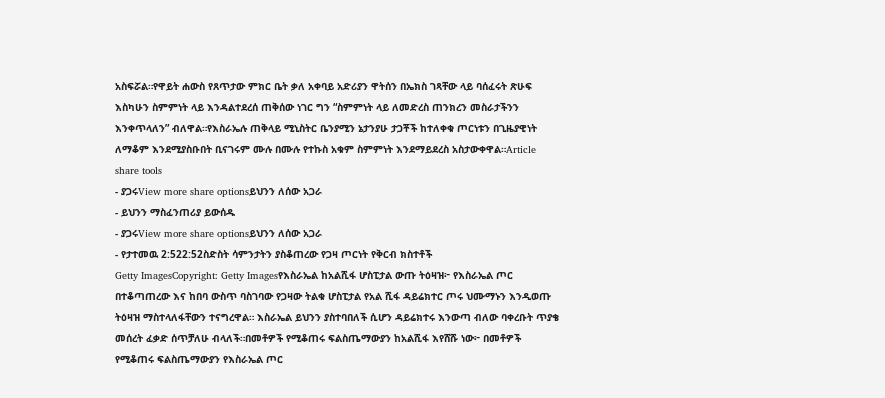አስፍሯል።የዋይት ሐውስ የጸጥታው ምክር ቤት ቃለ አቀባይ አድሪያን ዋትሰን በኤክስ ገጻቸው ላይ ባሰፈሩት ጽሁፍ እስካሁን ስምምነት ላይ እንዳልተደረሰ ጠቅሰው ነገር ግን “ስምምነት ላይ ለመድረስ ጠንክረን መስራታችንን እንቀጥላለን” ብለዋል።የእስራኤሉ ጠቅላይ ሚኒስትር ቤንያሚን ኔታንያሁ ታጋቾች ከተለቀቁ ጦርነቱን በጊዜያዊነት ለማቆም እንደሚያስቡበት ቢናገሩም ሙሉ በሙሉ የተኩስ አቁም ስምምነት እንደማይደረስ አስታውቀዋል።Article share tools
- ያጋሩView more share optionsይህንን ለሰው አጋራ
- ይህንን ማስፈንጠሪያ ይውሰዱ
- ያጋሩView more share optionsይህንን ለሰው አጋራ
- የታተመዉ 2:522:52ስድስት ሳምንታትን ያስቆጠረው የጋዛ ጦርነት የቅርብ ክስተቶች
Getty ImagesCopyright: Getty Imagesየእስራኤል ከአልሺፋ ሆስፒታል ውጡ ትዕዛዝ፦ የእስራኤል ጦር በተቆጣጠረው እና ከበባ ውስጥ ባስገባው የጋዛው ትልቁ ሆስፒታል የአል ሺፋ ዳይሬክተር ጦሩ ህሙማኑን እንዲወጡ ትዕዛዝ ማስተላለፋቸውን ተናግረዋል። እስራኤል ይህንን ያስተባበለች ሲሆን ዳይሬክተሩ እንውጣ ብለው ባቀረቡት ጥያቄ መሰረት ፈቃድ ሰጥቻለሁ ብላለች።በመቶዎች የሚቆጠሩ ፍልስጤማውያን ከአልሺፋ እየሸሹ ነው፦ በመቶዎች የሚቆጠሩ ፍልስጤማውያን የእስራኤል ጦር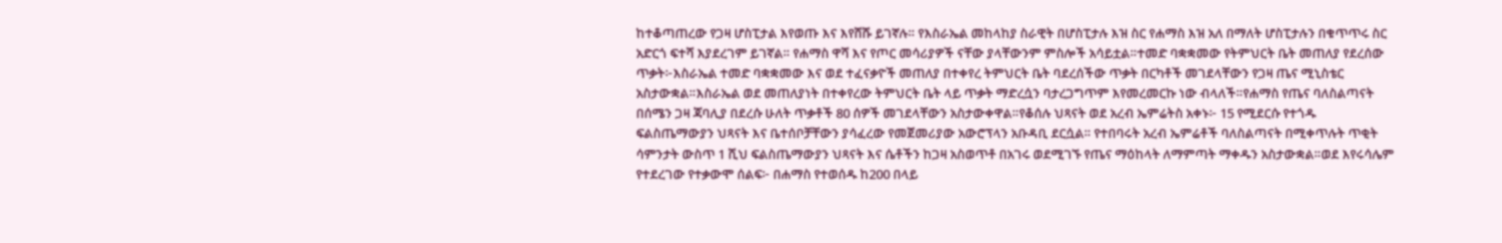ከተቆጣጠረው የጋዛ ሆስፒታል እየወጡ እና እየሸሹ ይገኛሉ። የእስራኤል መከላከያ ስራዊት በሆስፒታሉ እዝ ስር የሐማስ እዝ አለ በማለት ሆስፒታሉን በቁጥጥሩ ስር አድርጎ ፍተሻ እያደረገም ይገኛል። የሐማስ ዋሻ እና የጦር መሳሪያዎች ናቸው ያላቸውንም ምስሎች አሳይቷል።ተመድ ባቋቋመው የትምህርት ቤት መጠለያ የደረሰው ጥቃት፦እስራኤል ተመድ ባቋቋመው እና ወደ ተፈናቃዮች መጠለያ በተቀየረ ትምህርት ቤት ባደረሰችው ጥቃት በርካቶች መገደላቸውን የጋዛ ጤና ሚኒስቴር አስታውቋል።እስራኤል ወደ መጠለያነት በተቀየረው ትምህርት ቤት ላይ ጥቃት ማድረሷን ባታረጋግጥም እየመረመርኩ ነው ብላለች።የሐማስ የጤና ባለስልጣናት በሰሜን ጋዛ ጃባሊያ በደረሱ ሁለት ጥቃቶች 80 ሰዎች መገደላቸውን አስታውቀዋል።የቆሰሉ ህጻናት ወደ አረብ ኤምሬትስ አቀኑ፦ 15 የሚደርሱ የተጎዱ ፍልስጤማውያን ህጻናት እና ቤተሰቦቻቸውን ያሳፈረው የመጀመሪያው አውሮፕላን አቡዳቢ ደርሷል። የተበባሩት አረብ ኤምሬቶች ባለስልጣናት በሚቀጥሉት ጥቂት ሳምንታት ውስጥ 1 ሺህ ፍልስጤማውያን ህጻናት እና ሴቶችን ከጋዛ አስወጥቶ በአገሩ ወደሚገኙ የጤና ማዕከላት ለማምጣት ማቀዱን አስታውቋል።ወደ እየሩሳሌም የተደረገው የተቃውሞ ሰልፍ፦ በሐማስ የተወሰዱ ከ200 በላይ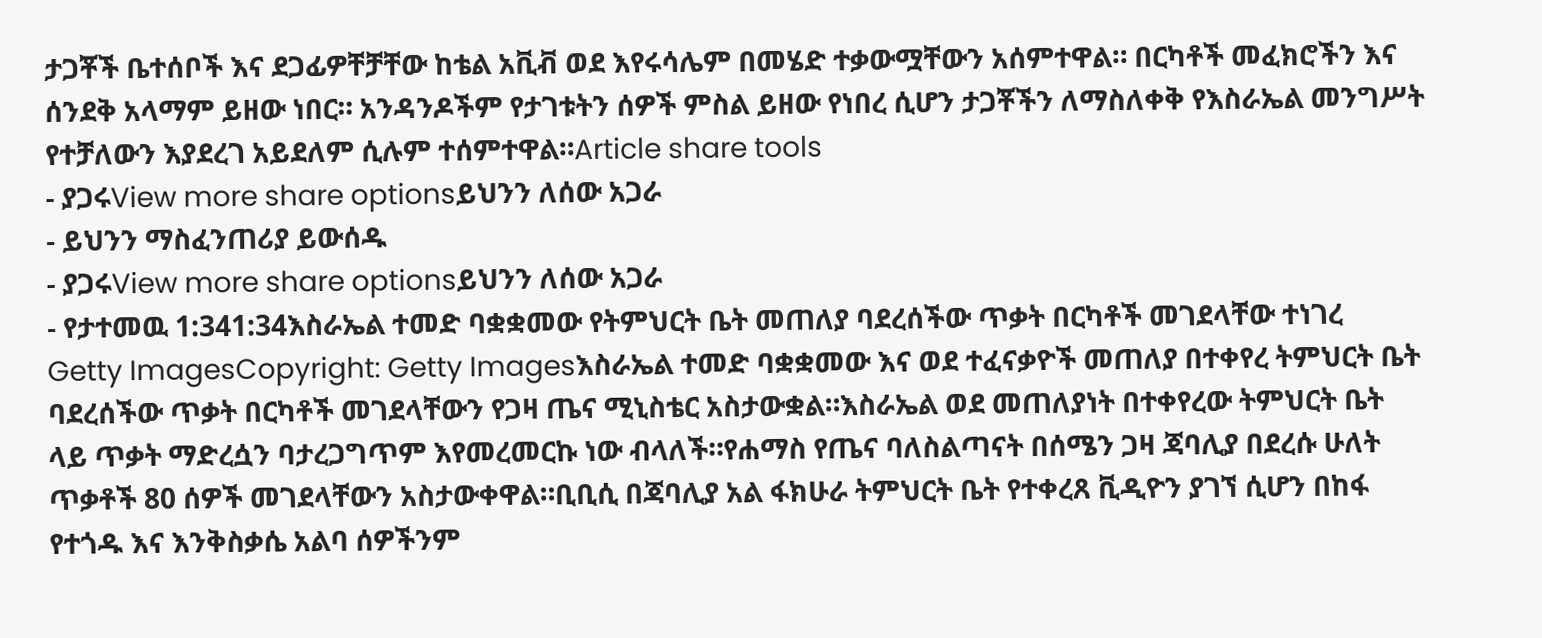ታጋቾች ቤተሰቦች እና ደጋፊዎቸቻቸው ከቴል አቪቭ ወደ እየሩሳሌም በመሄድ ተቃውሟቸውን አሰምተዋል። በርካቶች መፈክሮችን እና ሰንደቅ አላማም ይዘው ነበር። አንዳንዶችም የታገቱትን ሰዎች ምስል ይዘው የነበረ ሲሆን ታጋቾችን ለማስለቀቅ የእስራኤል መንግሥት የተቻለውን እያደረገ አይደለም ሲሉም ተሰምተዋል።Article share tools
- ያጋሩView more share optionsይህንን ለሰው አጋራ
- ይህንን ማስፈንጠሪያ ይውሰዱ
- ያጋሩView more share optionsይህንን ለሰው አጋራ
- የታተመዉ 1:341:34እስራኤል ተመድ ባቋቋመው የትምህርት ቤት መጠለያ ባደረሰችው ጥቃት በርካቶች መገደላቸው ተነገረ
Getty ImagesCopyright: Getty Imagesእስራኤል ተመድ ባቋቋመው እና ወደ ተፈናቃዮች መጠለያ በተቀየረ ትምህርት ቤት ባደረሰችው ጥቃት በርካቶች መገደላቸውን የጋዛ ጤና ሚኒስቴር አስታውቋል።እስራኤል ወደ መጠለያነት በተቀየረው ትምህርት ቤት ላይ ጥቃት ማድረሷን ባታረጋግጥም እየመረመርኩ ነው ብላለች።የሐማስ የጤና ባለስልጣናት በሰሜን ጋዛ ጃባሊያ በደረሱ ሁለት ጥቃቶች 80 ሰዎች መገደላቸውን አስታውቀዋል።ቢቢሲ በጃባሊያ አል ፋክሁራ ትምህርት ቤት የተቀረጸ ቪዲዮን ያገኘ ሲሆን በከፋ የተጎዱ እና እንቅስቃሴ አልባ ሰዎችንም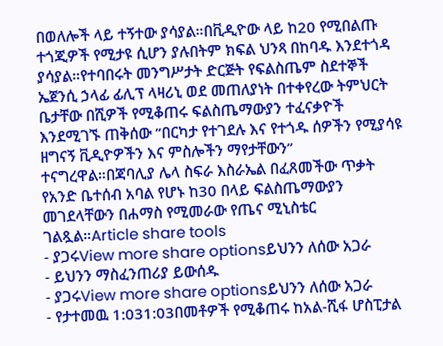በወለሎች ላይ ተኝተው ያሳያል።በቪዲዮው ላይ ከ20 የሚበልጡ ተጎጂዎች የሚታዩ ሲሆን ያሉበትም ክፍል ህንጻ በከባዱ እንደተጎዳ ያሳያል።የተባበሩት መንግሥታት ድርጅት የፍልስጤም ስደተኞች ኤጀንሲ ኃላፊ ፊሊፕ ላዛሪኒ ወደ መጠለያነት በተቀየረው ትምህርት ቤታቸው በሺዎች የሚቆጠሩ ፍልስጤማውያን ተፈናቃዮች እንደሚገኙ ጠቅሰው “በርካታ የተገደሉ እና የተጎዱ ሰዎችን የሚያሳዩ ዘግናኝ ቪዲዮዎችን እና ምስሎችን ማየታቸውን” ተናግረዋል።በጃባሊያ ሌላ ስፍራ እስራኤል በፈጸመችው ጥቃት የአንድ ቤተሰብ አባል የሆኑ ከ30 በላይ ፍልስጤማውያን መገደላቸውን በሐማስ የሚመራው የጤና ሚኒስቴር ገልጿል።Article share tools
- ያጋሩView more share optionsይህንን ለሰው አጋራ
- ይህንን ማስፈንጠሪያ ይውሰዱ
- ያጋሩView more share optionsይህንን ለሰው አጋራ
- የታተመዉ 1:031:03በመቶዎች የሚቆጠሩ ከአል-ሺፋ ሆስፒታል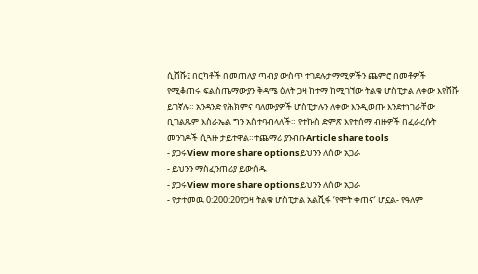ሲሸሹ፤ በርካቶች በመጠለያ ጣብያ ውስጥ ተገደሉታማሚዎችን ጨምሮ በመቶዎች የሚቆጠሩ ፍልስጤማውያን ቅዳሜ ዕለት ጋዛ ከተማ ከሚገኘው ትልቁ ሆስፒታል ለቀው እየሸሹ ይገኛሉ። አንዳንድ የሕክምና ባለሙያዎች ሆስፒታሉን ለቀው እንዲወጡ እንደተነገራቸው ቢገልጹም እስራኤል ግን አስተባብላለች። የተኩስ ድምጽ እየተሰማ ብዙዎች በፈራረሱት መንገዶች ሲጓዙ ታይተዋል።ተጨማሪ ያንብቡArticle share tools
- ያጋሩView more share optionsይህንን ለሰው አጋራ
- ይህንን ማስፈንጠሪያ ይውሰዱ
- ያጋሩView more share optionsይህንን ለሰው አጋራ
- የታተመዉ 0:200:20የጋዛ ትልቁ ሆስፒታል አልሺፋ ‘የሞት ቀጠና’ ሆኗል- የዓለም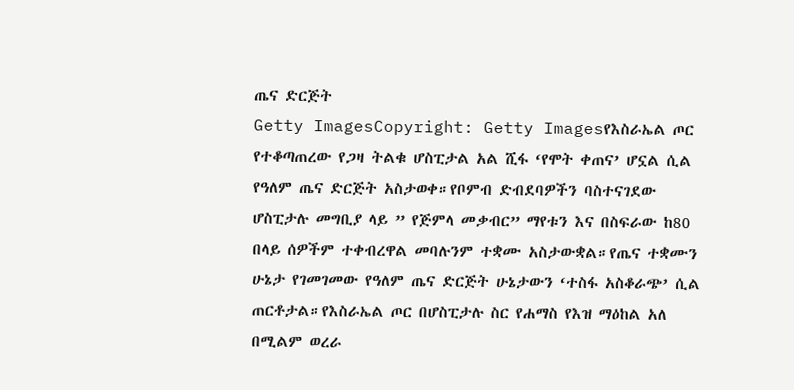ጤና ድርጅት
Getty ImagesCopyright: Getty Imagesየእስራኤል ጦር የተቆጣጠረው የጋዛ ትልቁ ሆስፒታል አል ሺፋ ‘የሞት ቀጠና’ ሆኗል ሲል የዓለም ጤና ድርጅት አስታወቀ።የቦምብ ድብደባዎችን ባስተናገደው ሆስፒታሉ መግቢያ ላይ ” የጅምላ መቃብር” ማየቱን እና በስፍራው ከ80 በላይ ሰዎችም ተቀብረዋል መባሉንም ተቋሙ አስታውቋል።የጤና ተቋሙን ሁኔታ የገመገመው የዓለም ጤና ድርጅት ሁኔታውን ‘ተስፋ አስቆራጭ’ ሲል ጠርቶታል።የእስራኤል ጦር በሆስፒታሉ ስር የሐማስ የእዝ ማዕከል አለ በሚልም ወረራ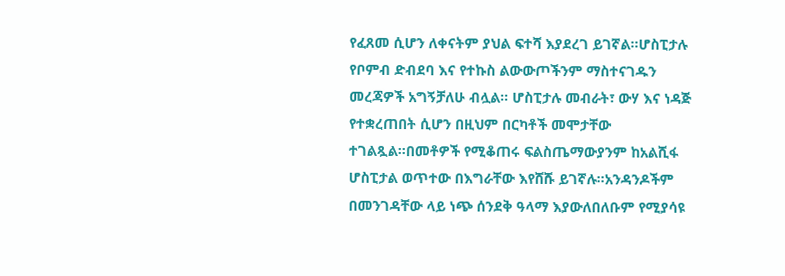የፈጸመ ሲሆን ለቀናትም ያህል ፍተሻ እያደረገ ይገኛል።ሆስፒታሉ የቦምብ ድብደባ እና የተኩስ ልውውጦችንም ማስተናገዱን መረጃዎች አግኝቻለሁ ብሏል። ሆስፒታሉ መብራት፣ ውሃ እና ነዳጅ የተቋረጠበት ሲሆን በዚህም በርካቶች መሞታቸው ተገልጿል።በመቶዎች የሚቆጠሩ ፍልስጤማውያንም ከአልሺፋ ሆስፒታል ወጥተው በእግራቸው እየሸሹ ይገኛሉ።አንዳንዶችም በመንገዳቸው ላይ ነጭ ሰንደቅ ዓላማ እያውለበለቡም የሚያሳዩ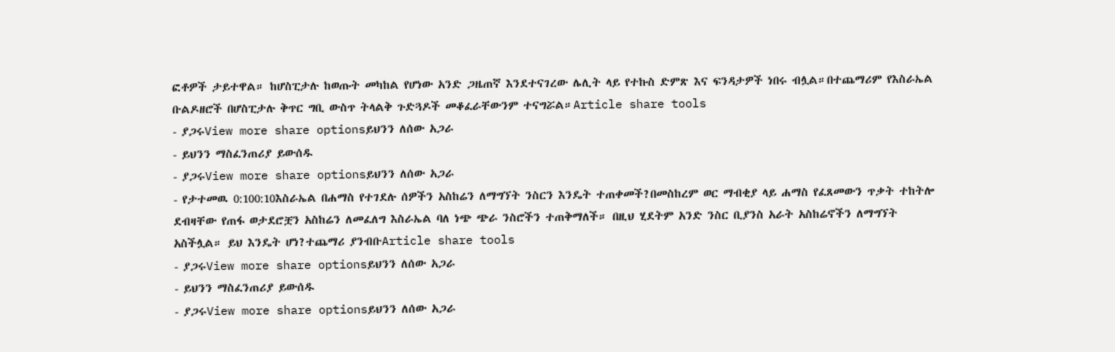ፎቶዎች ታይተዋል። ከሆስፒታሉ ከወጡት መካከል የሆነው አንድ ጋዜጠኛ እንደተናገረው ሌሊት ላይ የተኩስ ድምጽ እና ፍንዳታዎች ነበሩ ብሏል።በተጨማሪም የእስራኤል ቡልዶዘሮች በሆስፒታሉ ቅጥር ግቢ ውስጥ ትላልቅ ጉድጓዶች መቆፈራቸውንም ተናግሯል።Article share tools
- ያጋሩView more share optionsይህንን ለሰው አጋራ
- ይህንን ማስፈንጠሪያ ይውሰዱ
- ያጋሩView more share optionsይህንን ለሰው አጋራ
- የታተመዉ 0:100:10እስራኤል በሐማስ የተገደሉ ሰዎችን አስከሬን ለማግኘት ንስርን እንዴት ተጠቀመች?በመስከረም ወር ማብቂያ ላይ ሐማስ የፈጸመውን ጥቃት ተከትሎ ደብዛቸው የጠፋ ወታደሮቿን አስከሬን ለመፈለግ እስራኤል ባለ ነጭ ጭራ ንስሮችን ተጠቅማለች። በዚህ ሂደትም አንድ ንስር ቢያንስ አራት አስከሬኖችን ለማግኘት አስችሏል። ይህ እንዴት ሆነ?ተጨማሪ ያንብቡArticle share tools
- ያጋሩView more share optionsይህንን ለሰው አጋራ
- ይህንን ማስፈንጠሪያ ይውሰዱ
- ያጋሩView more share optionsይህንን ለሰው አጋራ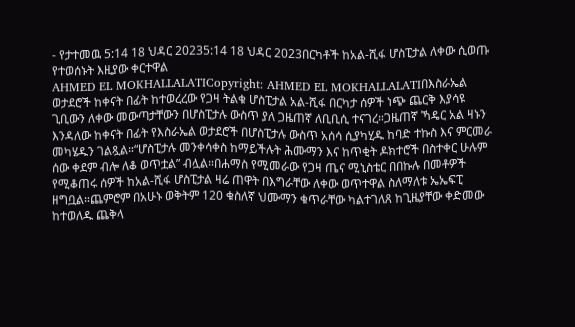- የታተመዉ 5:14 18 ህዳር 20235:14 18 ህዳር 2023በርካቶች ከአል-ሺፋ ሆስፒታል ለቀው ሲወጡ የተወሰኑት እዚያው ቀርተዋል
AHMED EL MOKHALLALATICopyright: AHMED EL MOKHALLALATIበእስራኤል ወታደሮች ከቀናት በፊት ከተወረረው የጋዛ ትልቁ ሆስፒታል አል-ሺፋ በርካታ ሰዎች ነጭ ጨርቅ እያሳዩ ጊቢውን ለቀው መውጣታቸውን በሆስፒታሉ ውስጥ ያለ ጋዜጠኛ ለቢቢሲ ተናገረ።ጋዜጠኛ ኻዴር አል ዛኑን እንዳለው ከቀናት በፊት የእስራኤል ወታደሮች በሆስፒታሉ ውስጥ አሰሳ ሲያካሂዱ ከባድ ተኩስ እና ምርመራ መካሄዱን ገልጿል።“ሆስፒታሉ መንቀሳቀስ ከማይችሉት ሕሙማን እና ከጥቂት ዶክተሮች በስተቀር ሁሉም ሰው ቀደም ብሎ ለቆ ወጥቷል” ብሏል።በሐማስ የሚመራው የጋዛ ጤና ሚኒስቴር በበኩሉ በመቶዎች የሚቆጠሩ ሰዎች ከአል-ሺፋ ሆስፒታል ዛሬ ጠዋት በእግራቸው ለቀው ወጥተዋል ስለማለቱ ኤኤፍፒ ዘግቧል።ጨምሮም በአሁኑ ወቅትም 120 ቁስለኛ ህሙማን ቁጥራቸው ካልተገለጸ ከጊዜያቸው ቀድመው ከተወለዱ ጨቅላ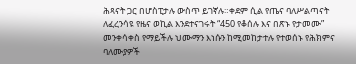ሕጻናት ጋር በሆስፒታሉ ውስጥ ይገኛሉ።ቀደም ሲል የጤና ባለሥልጣናት ለፈረንሳዩ የዜና ወኪል እንደተናገሩት “450 የቆሰሉ እና በጽኑ የታመሙ” መንቀሳቀስ የማይችሉ ህሙማን እነሱን ከሚመከታተሉ የተወሰኑ የሕክምና ባለሙያዎች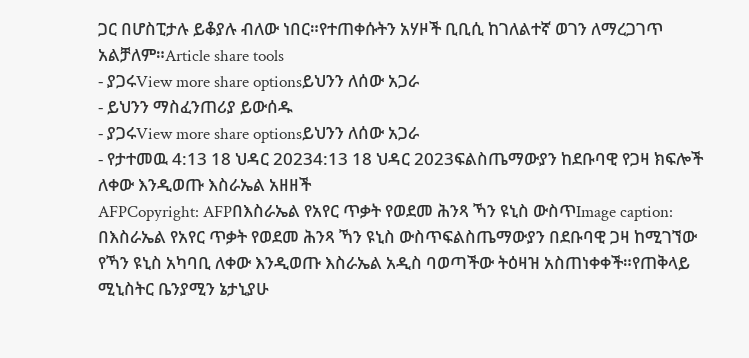ጋር በሆስፒታሉ ይቆያሉ ብለው ነበር።የተጠቀሱትን አሃዞች ቢቢሲ ከገለልተኛ ወገን ለማረጋገጥ አልቻለም።Article share tools
- ያጋሩView more share optionsይህንን ለሰው አጋራ
- ይህንን ማስፈንጠሪያ ይውሰዱ
- ያጋሩView more share optionsይህንን ለሰው አጋራ
- የታተመዉ 4:13 18 ህዳር 20234:13 18 ህዳር 2023ፍልስጤማውያን ከደቡባዊ የጋዛ ክፍሎች ለቀው እንዲወጡ እስራኤል አዘዘች
AFPCopyright: AFPበእስራኤል የአየር ጥቃት የወደመ ሕንጻ ኻን ዩኒስ ውስጥImage caption: በእስራኤል የአየር ጥቃት የወደመ ሕንጻ ኻን ዩኒስ ውስጥፍልስጤማውያን በደቡባዊ ጋዛ ከሚገኘው የኻን ዩኒስ አካባቢ ለቀው እንዲወጡ እስራኤል አዲስ ባወጣችው ትዕዛዝ አስጠነቀቀች።የጠቅላይ ሚኒስትር ቤንያሚን ኔታኒያሁ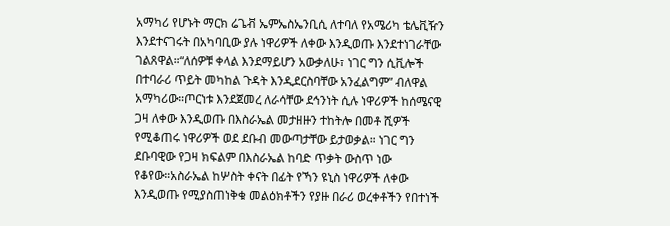አማካሪ የሆኑት ማርክ ሬጌቭ ኤምኤስኤንቢሲ ለተባለ የአሜሪካ ቴሌቪዥን እንደተናገሩት በአካባቢው ያሉ ነዋሪዎች ለቀው እንዲወጡ እንደተነገራቸው ገልጸዋል።“ለሰዎቹ ቀላል እንደማይሆን አውቃለሁ፣ ነገር ግን ሲቪሎች በተባራሪ ጥይት መካከል ጉዳት እንዲደርስባቸው አንፈልግም” ብለዋል አማካሪው።ጦርነቱ እንደጀመረ ለራሳቸው ደኅንነት ሲሉ ነዋሪዎች ከሰሜናዊ ጋዛ ለቀው እንዲወጡ በእስራኤል መታዘዙን ተከትሎ በመቶ ሺዎች የሚቆጠሩ ነዋሪዎች ወደ ደቡብ መውጣታቸው ይታወቃል። ነገር ግን ደቡባዊው የጋዛ ክፍልም በእስራኤል ከባድ ጥቃት ውስጥ ነው የቆየው።አስራኤል ከሦስት ቀናት በፊት የኻን ዩኒስ ነዋሪዎች ለቀው እንዲወጡ የሚያስጠነቅቁ መልዕክቶችን የያዙ በራሪ ወረቀቶችን የበተነች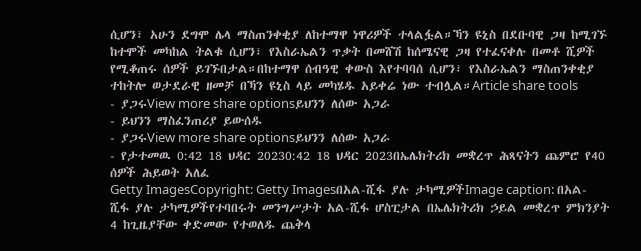ሲሆን፣ አሁን ደግሞ ሌላ ማስጠንቀቂያ ለከተማዋ ነዋሪዎች ተላልፏል።ኻን ዩኒስ በደቡባዊ ጋዛ ከሚገኙ ከተሞች መካከል ትልቁ ሲሆን፣ የእስራኤልን ጥቃት በመሸሽ ከሰሜናዊ ጋዛ የተፈናቀሉ በመቶ ሺዎች የሚቆጠሩ ሰዎች ይገኙበታል።በከተማዋ ሰብዓዊ ቀውስ እየተባባሰ ሲሆን፣ የእስራኤልን ማስጠንቀቂያ ተከትሎ ወታደራዊ ዘመቻ በኻን ዩኒስ ላይ መካሄዱ አይቀሬ ነው ተብሏል።Article share tools
- ያጋሩView more share optionsይህንን ለሰው አጋራ
- ይህንን ማስፈንጠሪያ ይውሰዱ
- ያጋሩView more share optionsይህንን ለሰው አጋራ
- የታተመዉ 0:42 18 ህዳር 20230:42 18 ህዳር 2023በኤሌክትሪክ መቋረጥ ሕጻናትን ጨምሮ የ40 ሰዎች ሕይወት አለፈ
Getty ImagesCopyright: Getty Imagesበአል-ሺፋ ያሉ ታካሚዎችImage caption: በአል-ሺፋ ያሉ ታካሚዎችየተባበሩት መንግሥታት አል-ሺፋ ሆስፒታል በኤሌክትሪክ ኃይል መቋረጥ ምክንያት 4 ከጊዜያቸው ቀድመው የተወለዱ ጨቅላ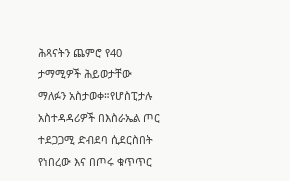ሕጻናትን ጨምሮ የ40 ታማሚዎች ሕይወታቸው ማለፉን አስታወቀ።የሆስፒታሉ አስተዳዳሪዎች በእስራኤል ጦር ተደጋጋሚ ድብደባ ሲደርስበት የነበረው እና በጦሩ ቁጥጥር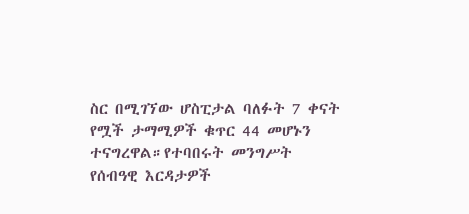ስር በሚገኘው ሆስፒታል ባለፉት 7 ቀናት የሟች ታማሚዎች ቁጥር 44 መሆኑን ተናግረዋል።የተባበሩት መንግሥት የሰብዓዊ እርዳታዎች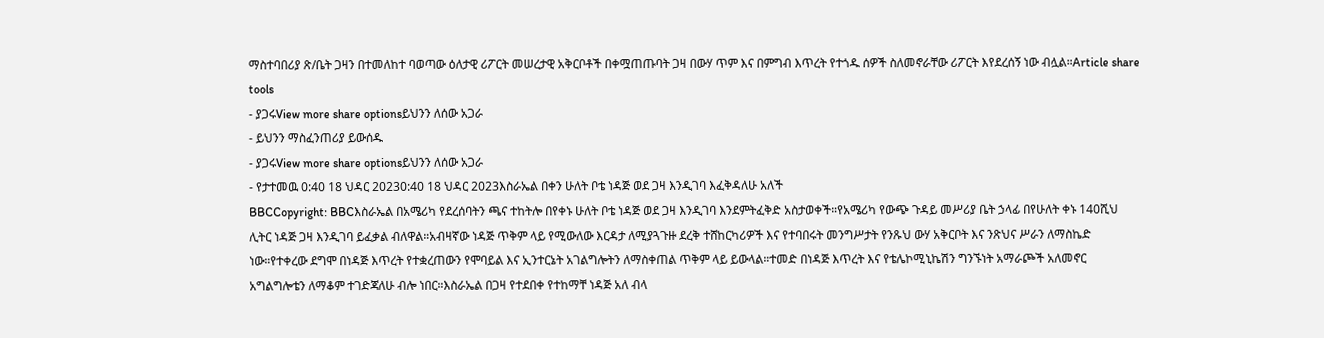ማስተባበሪያ ጽ/ቤት ጋዛን በተመለከተ ባወጣው ዕለታዊ ሪፖርት መሠረታዊ አቅርቦቶች በቀሟጠጡባት ጋዛ በውሃ ጥም እና በምግብ እጥረት የተጎዱ ሰዎች ስለመኖራቸው ሪፖርት እየደረሰኝ ነው ብሏል።Article share tools
- ያጋሩView more share optionsይህንን ለሰው አጋራ
- ይህንን ማስፈንጠሪያ ይውሰዱ
- ያጋሩView more share optionsይህንን ለሰው አጋራ
- የታተመዉ 0:40 18 ህዳር 20230:40 18 ህዳር 2023እስራኤል በቀን ሁለት ቦቴ ነዳጅ ወደ ጋዛ እንዲገባ እፈቅዳለሁ አለች
BBCCopyright: BBCእስራኤል በአሜሪካ የደረሰባትን ጫና ተከትሎ በየቀኑ ሁለት ቦቴ ነዳጅ ወደ ጋዛ እንዲገባ እንደምትፈቅድ አስታወቀች።የአሜሪካ የውጭ ጉዳይ መሥሪያ ቤት ኃላፊ በየሁለት ቀኑ 140ሺህ ሊትር ነዳጅ ጋዛ እንዲገባ ይፈቃል ብለዋል።አብዛኛው ነዳጅ ጥቅም ላይ የሚውለው እርዳታ ለሚያጓጉዙ ደረቅ ተሸከርካሪዎች እና የተባበሩት መንግሥታት የንጹህ ውሃ አቅርቦት እና ንጽህና ሥራን ለማስኬድ ነው።የተቀረው ደግሞ በነዳጅ እጥረት የተቋረጠውን የሞባይል እና ኢንተርኔት አገልግሎትን ለማስቀጠል ጥቅም ላይ ይውላል።ተመድ በነዳጅ እጥረት እና የቴሌኮሚኒኬሽን ግንኙነት አማራጮች አለመኖር አግልግሎቴን ለማቆም ተገድጃለሁ ብሎ ነበር።እስራኤል በጋዛ የተደበቀ የተከማቸ ነዳጅ አለ ብላ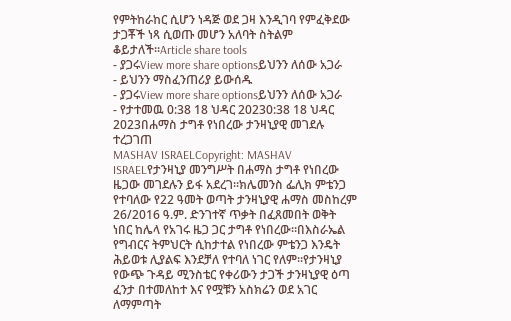የምትከራከር ሲሆን ነዳጅ ወደ ጋዛ እንዲገባ የምፈቅደው ታጋቾች ነጻ ሲወጡ መሆን አለባት ስትልም ቆይታለች።Article share tools
- ያጋሩView more share optionsይህንን ለሰው አጋራ
- ይህንን ማስፈንጠሪያ ይውሰዱ
- ያጋሩView more share optionsይህንን ለሰው አጋራ
- የታተመዉ 0:38 18 ህዳር 20230:38 18 ህዳር 2023በሐማስ ታግቶ የነበረው ታንዛኒያዊ መገደሉ ተረጋገጠ
MASHAV ISRAELCopyright: MASHAV ISRAELየታንዛኒያ መንግሥት በሐማስ ታግቶ የነበረው ዜጋው መገደሉን ይፋ አደረገ።ክሌመንስ ፌሊክ ምቴንጋ የተባለው የ22 ዓመት ወጣት ታንዛኒያዊ ሐማስ መስከረም 26/2016 ዓ.ም. ድንገተኛ ጥቃት በፈጸመበት ወቅት ነበር ከሌላ የአገሩ ዜጋ ጋር ታግቶ የነበረው።በእስራኤል የግብርና ትምህርት ሲከታተል የነበረው ምቴንጋ እንዴት ሕይወቱ ሊያልፍ እንደቻለ የተባለ ነገር የለም።የታንዛኒያ የውጭ ጉዳይ ሚንስቴር የቀሪውን ታጋች ታንዛኒያዊ ዕጣ ፈንታ በተመለከተ እና የሟቹን አስክሬን ወደ አገር ለማምጣት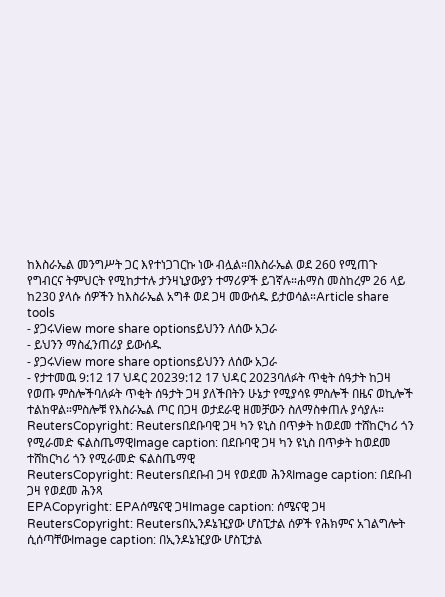ከእስራኤል መንግሥት ጋር እየተነጋገርኩ ነው ብሏል።በእስራኤል ወደ 260 የሚጠጉ የግብርና ትምህርት የሚከታተሉ ታንዛኒያውያን ተማሪዎች ይገኛሉ።ሐማስ መስከረም 26 ላይ ከ230 ያላሱ ሰዎችን ከእስራኤል አግቶ ወደ ጋዛ መውሰዱ ይታወሳል።Article share tools
- ያጋሩView more share optionsይህንን ለሰው አጋራ
- ይህንን ማስፈንጠሪያ ይውሰዱ
- ያጋሩView more share optionsይህንን ለሰው አጋራ
- የታተመዉ 9:12 17 ህዳር 20239:12 17 ህዳር 2023ባለፉት ጥቂት ሰዓታት ከጋዛ የወጡ ምስሎችባለፉት ጥቂት ሰዓታት ጋዛ ያለችበትን ሁኔታ የሚያሳዩ ምስሎች በዜና ወኪሎች ተልከዋል።ምስሎቹ የእስራኤል ጦር በጋዛ ወታደራዊ ዘመቻውን ስለማስቀጠሉ ያሳያሉ።
ReutersCopyright: Reutersበደቡባዊ ጋዛ ካን ዩኒስ በጥቃት ከወደመ ተሸከርካሪ ጎን የሚራመድ ፍልስጤማዊImage caption: በደቡባዊ ጋዛ ካን ዩኒስ በጥቃት ከወደመ ተሸከርካሪ ጎን የሚራመድ ፍልስጤማዊ
ReutersCopyright: Reutersበደቡብ ጋዛ የወደመ ሕንጻImage caption: በደቡብ ጋዛ የወደመ ሕንጻ
EPACopyright: EPAሰሜናዊ ጋዛImage caption: ሰሜናዊ ጋዛ
ReutersCopyright: Reutersበኢንዶኔዢያው ሆስፒታል ሰዎች የሕክምና አገልግሎት ሲሰጣቸውImage caption: በኢንዶኔዢያው ሆስፒታል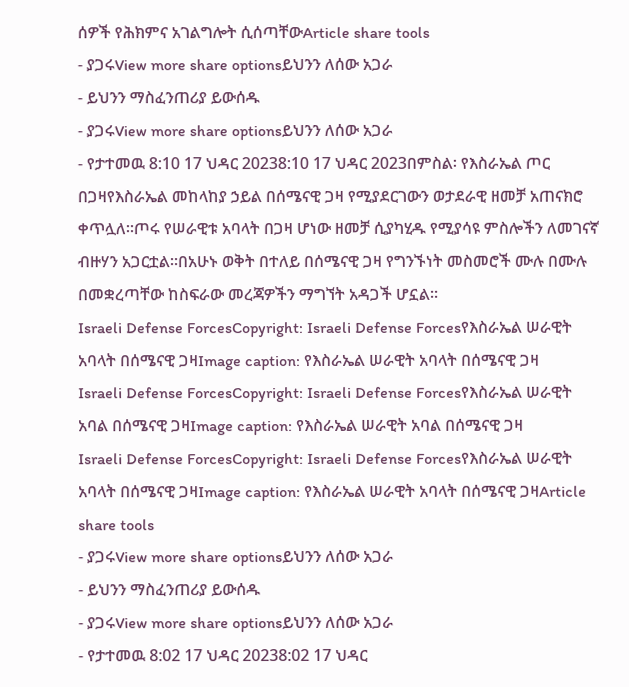ሰዎች የሕክምና አገልግሎት ሲሰጣቸውArticle share tools
- ያጋሩView more share optionsይህንን ለሰው አጋራ
- ይህንን ማስፈንጠሪያ ይውሰዱ
- ያጋሩView more share optionsይህንን ለሰው አጋራ
- የታተመዉ 8:10 17 ህዳር 20238:10 17 ህዳር 2023በምስል፡ የእስራኤል ጦር በጋዛየእስራኤል መከላከያ ኃይል በሰሜናዊ ጋዛ የሚያደርገውን ወታደራዊ ዘመቻ አጠናክሮ ቀጥሏለ።ጦሩ የሠራዊቱ አባላት በጋዛ ሆነው ዘመቻ ሲያካሂዱ የሚያሳዩ ምስሎችን ለመገናኛ ብዙሃን አጋርቷል።በአሁኑ ወቅት በተለይ በሰሜናዊ ጋዛ የግንኙነት መስመሮች ሙሉ በሙሉ በመቋረጣቸው ከስፍራው መረጃዎችን ማግኘት አዳጋች ሆኗል።
Israeli Defense ForcesCopyright: Israeli Defense Forcesየእስራኤል ሠራዊት አባላት በሰሜናዊ ጋዛImage caption: የእስራኤል ሠራዊት አባላት በሰሜናዊ ጋዛ
Israeli Defense ForcesCopyright: Israeli Defense Forcesየእስራኤል ሠራዊት አባል በሰሜናዊ ጋዛImage caption: የእስራኤል ሠራዊት አባል በሰሜናዊ ጋዛ
Israeli Defense ForcesCopyright: Israeli Defense Forcesየእስራኤል ሠራዊት አባላት በሰሜናዊ ጋዛImage caption: የእስራኤል ሠራዊት አባላት በሰሜናዊ ጋዛArticle share tools
- ያጋሩView more share optionsይህንን ለሰው አጋራ
- ይህንን ማስፈንጠሪያ ይውሰዱ
- ያጋሩView more share optionsይህንን ለሰው አጋራ
- የታተመዉ 8:02 17 ህዳር 20238:02 17 ህዳር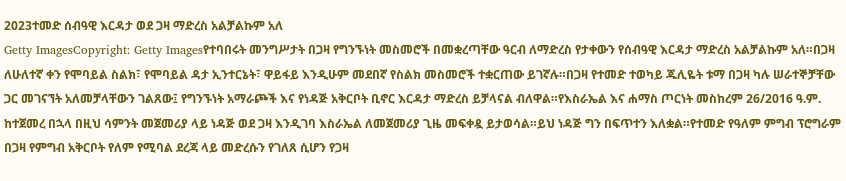2023ተመድ ሰብዓዊ እርዳታ ወደ ጋዛ ማድረስ አልቻልኩም አለ
Getty ImagesCopyright: Getty Imagesየተባበሩት መንግሥታት በጋዛ የግንኙነት መስመሮች በመቋረጣቸው ዓርብ ለማድረስ የታቀውን የሰብዓዊ እርዳታ ማድረስ አልቻልኩም አለ።በጋዛ ለሁለተኛ ቀን የሞባይል ስልክ፣ የሞባይል ዳታ ኢንተርኔት፣ ዋይፋይ እንዲሁም መደበኛ የስልክ መስመሮች ተቋርጠው ይገኛሉ።በጋዛ የተመድ ተወካይ ጁሊዬት ቱማ በጋዛ ካሉ ሠራተኞቻቸው ጋር መገናኘት አለመቻላቸውን ገልጸው፤ የግንኙነት አማራጮች እና የነዳጅ አቅርቦት ቢኖር እርዳታ ማድረስ ይቻላናል ብለዋል።የእስራኤል እና ሐማስ ጦርነት መስከረም 26/2016 ዓ.ም. ከተጀመረ በኋላ በዚህ ሳምንት መጀመሪያ ላይ ነዳጅ ወደ ጋዛ እንዲገባ እስራኤል ለመጀመሪያ ጊዜ መፍቀዷ ይታወሳል።ይህ ነዳጅ ግን በፍጥተን እለቋል።የተመድ የዓለም ምግብ ፕሮግራም በጋዛ የምግብ አቅርቦት የለም የሚባል ደረጃ ላይ መድረሱን የገለጸ ሲሆን የጋዛ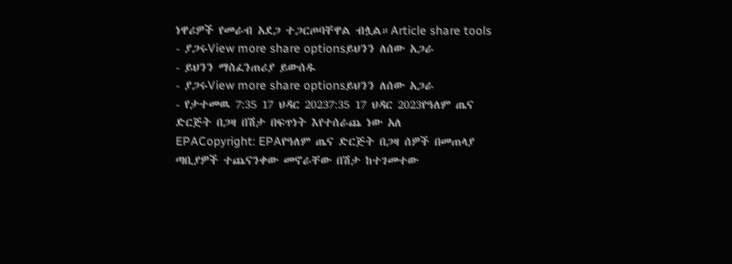ነዋሪዎች የመራብ አደጋ ተጋርጦባቸዋል ብሏል።Article share tools
- ያጋሩView more share optionsይህንን ለሰው አጋራ
- ይህንን ማስፈንጠሪያ ይውሰዱ
- ያጋሩView more share optionsይህንን ለሰው አጋራ
- የታተመዉ 7:35 17 ህዳር 20237:35 17 ህዳር 2023የዓለም ጤና ድርጅት በጋዛ በሽታ በፍጥነት እየተሰራጨ ነው አለ
EPACopyright: EPAየዓለም ጤና ድርጅት በጋዛ ሰዎች በመጠላያ ጣቢያዎች ተጨናንቀው መኖራቸው በሽታ ከተገመተው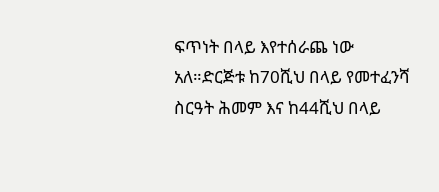ፍጥነት በላይ እየተሰራጨ ነው አለ።ድርጅቱ ከ70ሺህ በላይ የመተፈንሻ ስርዓት ሕመም እና ከ44ሺህ በላይ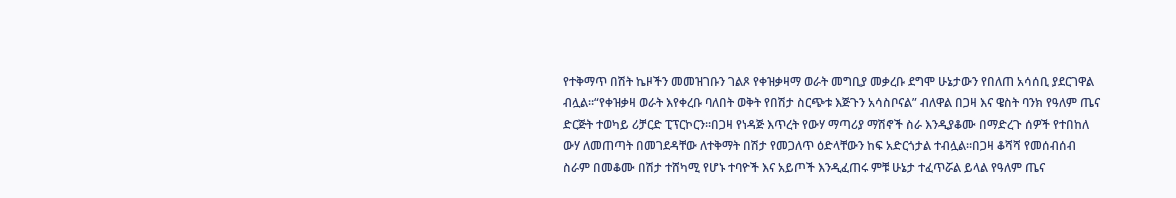የተቅማጥ በሽት ኬዞችን መመዝገቡን ገልጾ የቀዝቃዛማ ወራት መግቢያ መቃረቡ ደግሞ ሁኔታውን የበለጠ አሳሰቢ ያደርገዋል ብሏል።“የቀዝቃዛ ወራት እየቀረቡ ባለበት ወቅት የበሽታ ስርጭቱ እጅጉን አሳስቦናል” ብለዋል በጋዛ እና ዌስት ባንክ የዓለም ጤና ድርጅት ተወካይ ሪቻርድ ፒፕርኮርን።በጋዛ የነዳጅ እጥረት የውሃ ማጣሪያ ማሽኖች ስራ እንዲያቆሙ በማድረጉ ሰዎች የተበከለ ውሃ ለመጠጣት በመገደዳቸው ለተቅማት በሽታ የመጋለጥ ዕድላቸውን ከፍ አድርጎታል ተብሏል።በጋዛ ቆሻሻ የመሰብሰብ ስራም በመቆሙ በሽታ ተሸካሚ የሆኑ ተባዮች እና አይጦች እንዲፈጠሩ ምቹ ሁኔታ ተፈጥሯል ይላል የዓለም ጤና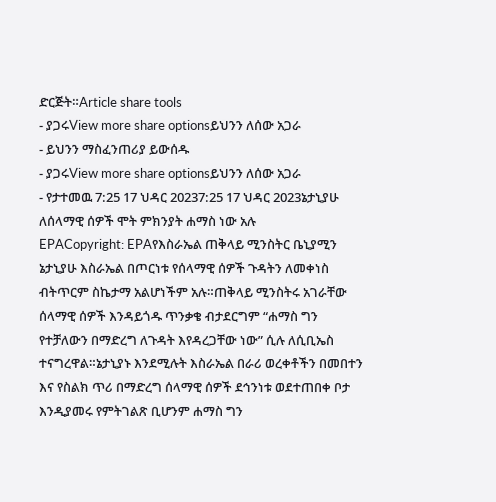ድርጅት።Article share tools
- ያጋሩView more share optionsይህንን ለሰው አጋራ
- ይህንን ማስፈንጠሪያ ይውሰዱ
- ያጋሩView more share optionsይህንን ለሰው አጋራ
- የታተመዉ 7:25 17 ህዳር 20237:25 17 ህዳር 2023ኔታኒያሁ ለሰላማዊ ሰዎች ሞት ምክንያት ሐማስ ነው አሉ
EPACopyright: EPAየእስራኤል ጠቅላይ ሚንስትር ቤኒያሚን ኔታኒያሁ እስራኤል በጦርነቱ የሰላማዊ ሰዎች ጉዳትን ለመቀነስ ብትጥርም ስኬታማ አልሆነችም አሉ።ጠቅላይ ሚንስትሩ አገራቸው ሰላማዊ ሰዎች እንዳይጎዱ ጥንቃቄ ብታደርግም “ሐማስ ግን የተቻለውን በማድረግ ለጉዳት እየዳረጋቸው ነው” ሲሉ ለሲቢኤስ ተናግረዋል።ኔታኒያኑ እንደሚሉት እስራኤል በራሪ ወረቀቶችን በመበተን እና የስልክ ጥሪ በማድረግ ሰላማዊ ሰዎች ደኅንነቱ ወደተጠበቀ ቦታ እንዲያመሩ የምትገልጽ ቢሆንም ሐማስ ግን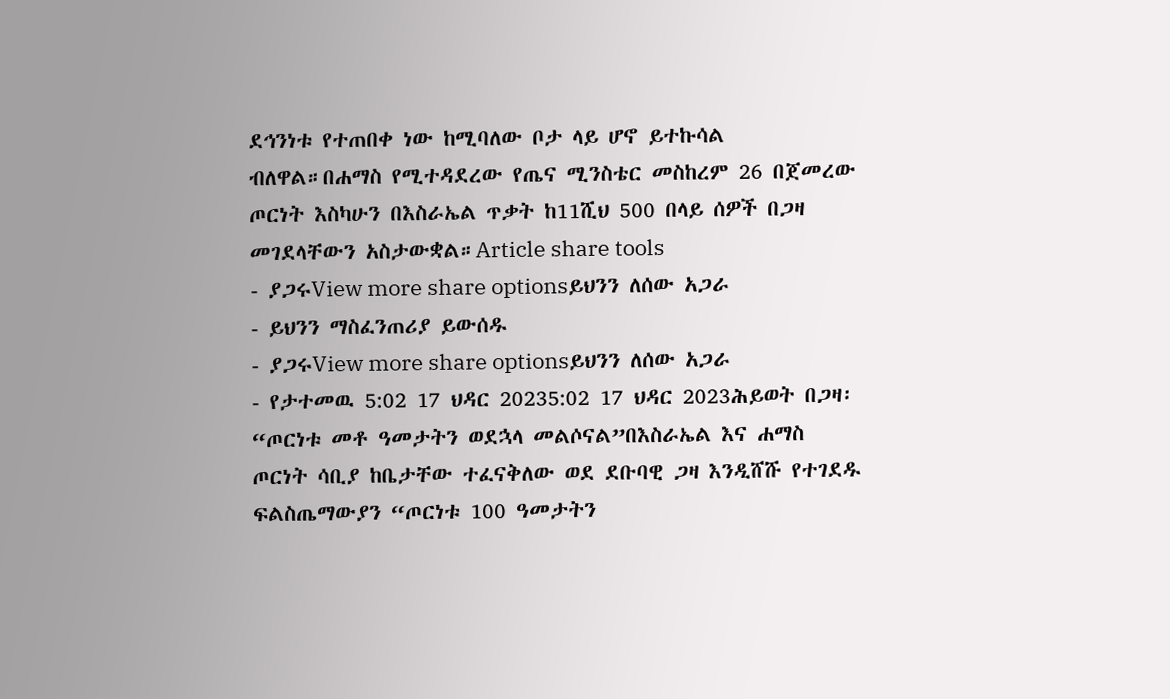ደኅንነቱ የተጠበቀ ነው ከሚባለው ቦታ ላይ ሆኖ ይተኩሳል ብለዋል።በሐማስ የሚተዳደረው የጤና ሚንስቴር መስከረም 26 በጀመረው ጦርነት እስካሁን በእስራኤል ጥቃት ከ11ሺህ 500 በላይ ሰዎች በጋዛ መገደላቸውን አስታውቋል።Article share tools
- ያጋሩView more share optionsይህንን ለሰው አጋራ
- ይህንን ማስፈንጠሪያ ይውሰዱ
- ያጋሩView more share optionsይህንን ለሰው አጋራ
- የታተመዉ 5:02 17 ህዳር 20235:02 17 ህዳር 2023ሕይወት በጋዛ፡ “ጦርነቱ መቶ ዓመታትን ወደኋላ መልሶናል”በእስራኤል እና ሐማስ ጦርነት ሳቢያ ከቤታቸው ተፈናቅለው ወደ ደቡባዊ ጋዛ እንዲሸሹ የተገደዱ ፍልስጤማውያን “ጦርነቱ 100 ዓመታትን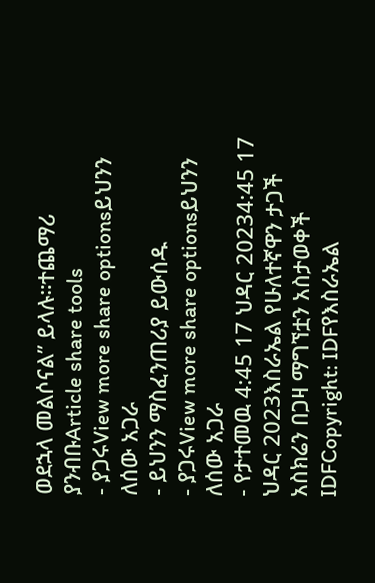ወደኋላ መልሶናል” ይላሉ።ተጨማሪ ያንብቡArticle share tools
- ያጋሩView more share optionsይህንን ለሰው አጋራ
- ይህንን ማስፈንጠሪያ ይውሰዱ
- ያጋሩView more share optionsይህንን ለሰው አጋራ
- የታተመዉ 4:45 17 ህዳር 20234:45 17 ህዳር 2023እስራኤል የሁለተኛዋን ታጋች አስክሬን በጋዛ ማግኘቷን አስታወቀች
IDFCopyright: IDFየእስራኤል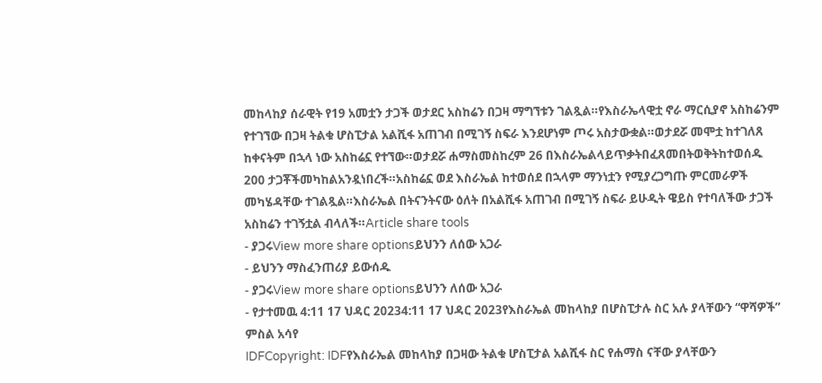መከላከያ ሰራዊት የ19 አመቷን ታጋች ወታደር አስከሬን በጋዛ ማግኘቱን ገልጿል።የእስራኤላዊቷ ኖራ ማርሲያኖ አስከሬንም የተገኘው በጋዛ ትልቁ ሆስፒታል አልሺፋ አጠገብ በሚገኝ ስፍራ እንደሆነም ጦሩ አስታውቋል።ወታደሯ መሞቷ ከተገለጸ ከቀናትም በኋላ ነው አስከሬኗ የተኘው።ወታደሯ ሐማስመስከረም 26 በእስራኤልላይጥቃትበፈጸመበትወቅትከተወሰዱ 200 ታጋቾችመካከልአንዷነበረች።አስከሬኗ ወደ እስራኤል ከተወሰደ በኋላም ማንነቷን የሚያረጋግጡ ምርመራዎች መካሄዳቸው ተገልጿል።እስራኤል በትናንትናው ዕለት በአልሺፋ አጠገብ በሚገኝ ስፍራ ይሁዲት ዌይስ የተባለችው ታጋች አስከሬን ተገኝቷል ብላለች።Article share tools
- ያጋሩView more share optionsይህንን ለሰው አጋራ
- ይህንን ማስፈንጠሪያ ይውሰዱ
- ያጋሩView more share optionsይህንን ለሰው አጋራ
- የታተመዉ 4:11 17 ህዳር 20234:11 17 ህዳር 2023የእስራኤል መከላከያ በሆስፒታሉ ስር አሉ ያላቸውን “ዋሻዎች” ምስል አሳየ
IDFCopyright: IDFየእስራኤል መከላከያ በጋዛው ትልቁ ሆስፒታል አልሺፋ ስር የሐማስ ናቸው ያላቸውን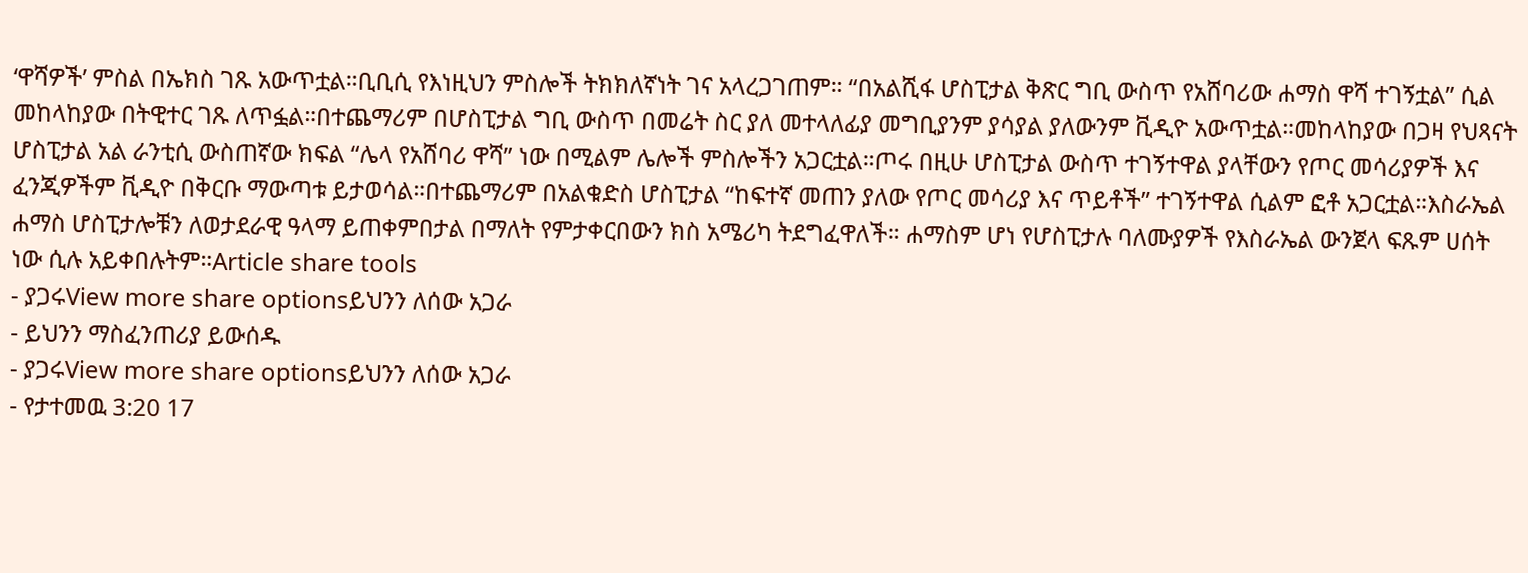‘ዋሻዎች’ ምስል በኤክስ ገጹ አውጥቷል።ቢቢሲ የእነዚህን ምስሎች ትክክለኛነት ገና አላረጋገጠም። “በአልሺፋ ሆስፒታል ቅጽር ግቢ ውስጥ የአሸባሪው ሐማስ ዋሻ ተገኝቷል” ሲል መከላከያው በትዊተር ገጹ ለጥፏል።በተጨማሪም በሆስፒታል ግቢ ውስጥ በመሬት ስር ያለ መተላለፊያ መግቢያንም ያሳያል ያለውንም ቪዲዮ አውጥቷል።መከላከያው በጋዛ የህጻናት ሆስፒታል አል ራንቲሲ ውስጠኛው ክፍል “ሌላ የአሸባሪ ዋሻ” ነው በሚልም ሌሎች ምስሎችን አጋርቷል።ጦሩ በዚሁ ሆስፒታል ውስጥ ተገኝተዋል ያላቸውን የጦር መሳሪያዎች እና ፈንጂዎችም ቪዲዮ በቅርቡ ማውጣቱ ይታወሳል።በተጨማሪም በአልቁድስ ሆስፒታል “ከፍተኛ መጠን ያለው የጦር መሳሪያ እና ጥይቶች” ተገኝተዋል ሲልም ፎቶ አጋርቷል።እስራኤል ሐማስ ሆስፒታሎቹን ለወታደራዊ ዓላማ ይጠቀምበታል በማለት የምታቀርበውን ክስ አሜሪካ ትደግፈዋለች። ሐማስም ሆነ የሆስፒታሉ ባለሙያዎች የእስራኤል ውንጀላ ፍጹም ሀሰት ነው ሲሉ አይቀበሉትም።Article share tools
- ያጋሩView more share optionsይህንን ለሰው አጋራ
- ይህንን ማስፈንጠሪያ ይውሰዱ
- ያጋሩView more share optionsይህንን ለሰው አጋራ
- የታተመዉ 3:20 17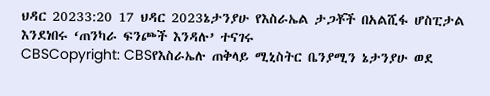ህዳር 20233:20 17 ህዳር 2023ኔታንያሁ የእስራኤል ታጋቾች በአልሺፋ ሆስፒታል እንደነበሩ ‘ጠንካራ ፍንጮች እንዳሉ’ ተናገሩ
CBSCopyright: CBSየእስራኤሉ ጠቅላይ ሚኒስትር ቤንያሚን ኔታንያሁ ወደ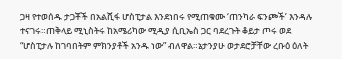ጋዛ የተወሰዱ ታጋቾች በአልሺፋ ሆስፒታል እንደነበሩ የሚጠቁሙ ‘ጠንካራ ፍንጮች’ እንዳሉ ተናገሩ።ጠቅላይ ሚኒስትሩ ከአሜሪካው ሚዲያ ሲቢኤስ ጋር ባደረጉት ቆይታ ጦሩ ወደ “ሆስፒታሉ ከገባበትም ምክንያቶች አንዱ ነው” ብለዋል።ኔታንያሁ ወታደሮቻቸው ረቡዕ ዕለት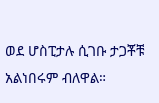ወደ ሆስፒታሉ ሲገቡ ታጋቾቹ አልነበሩም ብለዋል።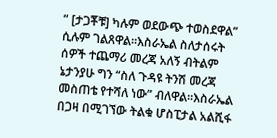” [ታጋቾቹ] ካሉም ወደውጭ ተወስደዋል” ሲሉም ገልጸዋል።እስራኤል ስለታሰሩት ሰዎች ተጨማሪ መረጃ አለኝ ብትልም ኔታንያሁ ግን “ስለ ጉዳዩ ትንሽ መረጃ መስጠቴ የተሻለ ነው” ብለዋል።እስራኤል በጋዛ በሚገኘው ትልቁ ሆስፒታል አልሺፋ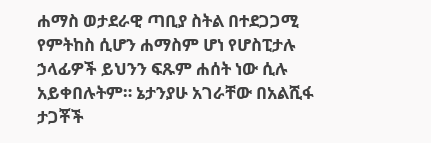ሐማስ ወታደራዊ ጣቢያ ስትል በተደጋጋሚ የምትከስ ሲሆን ሐማስም ሆነ የሆስፒታሉ ኃላፊዎች ይህንን ፍጹም ሐሰት ነው ሲሉ አይቀበሉትም። ኔታንያሁ አገራቸው በአልሺፋ ታጋቾች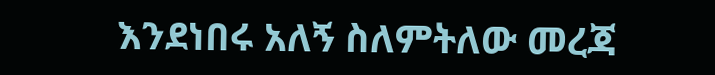እንደነበሩ አለኝ ስለምትለው መረጃ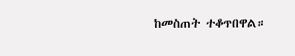ከመስጠት ተቆጥበዋል።